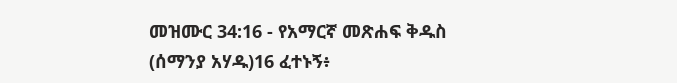መዝሙር 34:16 - የአማርኛ መጽሐፍ ቅዱስ (ሰማንያ አሃዱ)16 ፈተኑኝ፥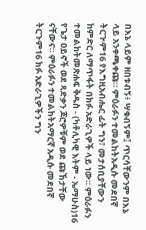በእኔ ላይም ዘበቱብኝ፥ ሣቁብኝም፤ ጥርሳቸውንም በእኔ ላይ አንቀጫቀጩ። ምዕራፉን ተመልከትአዲሱ መደበኛ ትርጒም16 የእግዚአብሔር ፊት ግን፣ መታሰቢያቸውን ከምድር ለማጥፋት በክፉ አድራጊዎች ላይ ነው። ምዕራፉን ተመልከትመጽሐፍ ቅዱስ - (ካቶሊካዊ እትም - ኤማሁስ)16 የጌታ ዐይኖች ወደ ጻድቃን ጆሮዎቹም ወደ ጩኸታቸው ናቸውና። ምዕራፉን ተመልከትአማርኛ አዲሱ መደበኛ ትርጉም16 ክፉ አድራጊዎችን ግን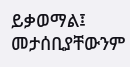ይቃወማል፤ መታሰቢያቸውንም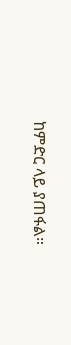ከምድር ላይ ያጠፋል።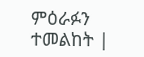ምዕራፉን ተመልከት |